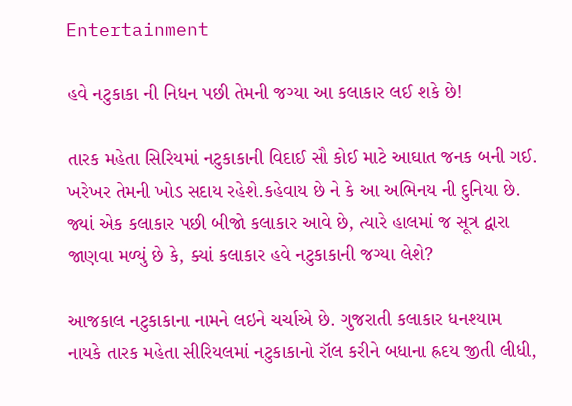Entertainment

હવે નટુકાકા ની નિધન પછી તેમની જગ્યા આ કલાકાર લઈ શકે છે!

તારક મહેતા સિરિયમાં નટુકાકાની વિદાઈ સૌ કોઈ માટે આઘાત જનક બની ગઈ. ખરેખર તેમની ખોડ સદાય રહેશે.કહેવાય છે ને કે આ અભિનય ની દુનિયા છે. જ્યાં એક કલાકાર પછી બીજો કલાકાર આવે છે, ત્યારે હાલમાં જ સૂત્ર દ્વારા જાણવા મળ્યું છે કે, ક્યાં કલાકાર હવે નટુકાકાની જગ્યા લેશે?

આજકાલ નટુકાકાના નામને લઇને ચર્ચાએ છે. ગુજરાતી કલાકાર ધનશ્યામ નાયકે તારક મહેતા સીરિયલમાં નટુકાકાનો રૉલ કરીને બધાના હ્રદય જીતી લીધી,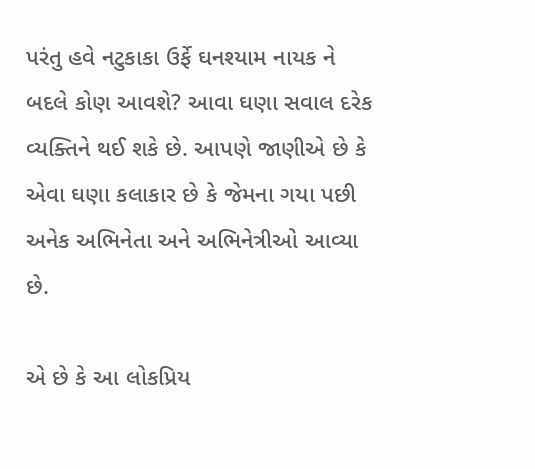પરંતુ હવે નટુકાકા ઉર્ફે ઘનશ્યામ નાયક ને બદલે કોણ આવશે? આવા ઘણા સવાલ દરેક વ્યક્તિને થઈ શકે છે. આપણે જાણીએ છે કે એવા ઘણા કલાકાર છે કે જેમના ગયા પછી અનેક અભિનેતા અને અભિનેત્રીઓ આવ્યા છે.

એ છે કે આ લોકપ્રિય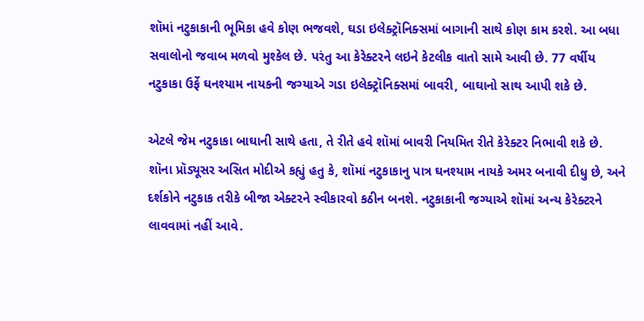શૉમાં નટુકાકાની ભૂમિકા હવે કોણ ભજવશે, ઘડા ઇલેક્ટ્રૉનિક્સમાં બાગાની સાથે કોણ કામ કરશે. આ બધા સવાલોનો જવાબ મળવો મુશ્કેલ છે. પરંતુ આ કેરેક્ટરને લઇને કેટલીક વાતો સામે આવી છે. 77 વર્ષીય નટુકાકા ઉર્ફે ઘનશ્યામ નાયકની જગ્યાએ ગડા ઇલેક્ટ્રૉનિક્સમાં બાવરી, બાઘાનો સાથ આપી શકે છે.

એટલે જેમ નટુકાકા બાઘાની સાથે હતા, તે રીતે હવે શૉમાં બાવરી નિયમિત રીતે કેરેક્ટર નિભાવી શકે છે. શૉના પ્રૉડ્યૂસર અસિત મોદીએ કહ્યું હતુ કે, શૉમાં નટુકાકાનુ પાત્ર ઘનશ્યામ નાયકે અમર બનાવી દીધુ છે, અને દર્શકોને નટુકાક તરીકે બીજા એક્ટરને સ્વીકારવો કઠીન બનશે. નટુકાકાની જગ્યાએ શૉમાં અન્ય કેરેક્ટરને લાવવામાં નહીં આવે.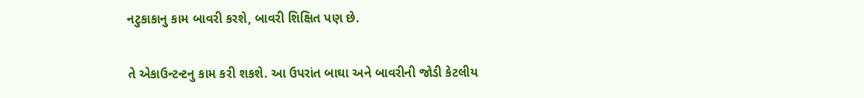નટુકાકાનુ કામ બાવરી કરશે, બાવરી શિક્ષિત પણ છે.

તે એકાઉન્ટન્ટનુ કામ કરી શકશે. આ ઉપરાંત બાઘા અને બાવરીની જોડી કેટલીય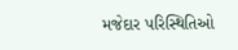મજેદાર પરિસ્થિતિઓ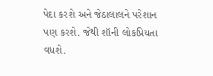પેદા કરશે અને જેઠાલાલને પરેશાન પણ કરશે. જેથી શૉની લોકપ્રિયતા વધશે.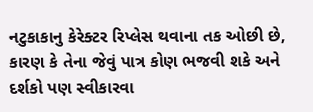નટુકાકાનુ કેરેક્ટર રિપ્લેસ થવાના તક ઓછી છે, કારણ કે તેના જેવું પાત્ર કોણ ભજવી શકે અને દર્શકો પણ સ્વીકારવા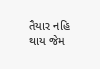તૈયાર નહિ થાય જેમ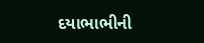દયાભાભીની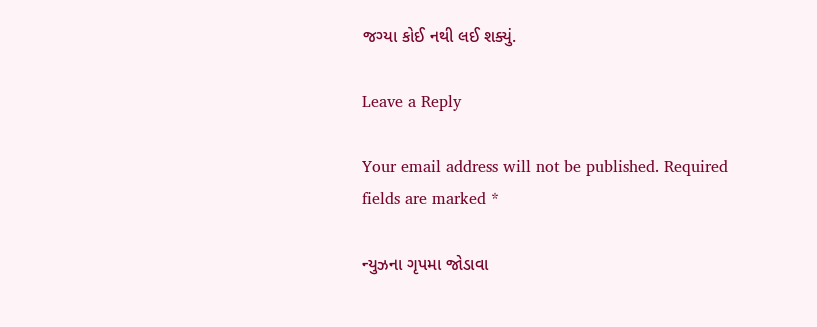જગ્યા કોઈ નથી લઈ શક્યું.

Leave a Reply

Your email address will not be published. Required fields are marked *

ન્યુઝના ગૃપમા જોડાવા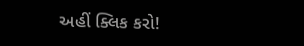અહીં ક્લિક કરો!